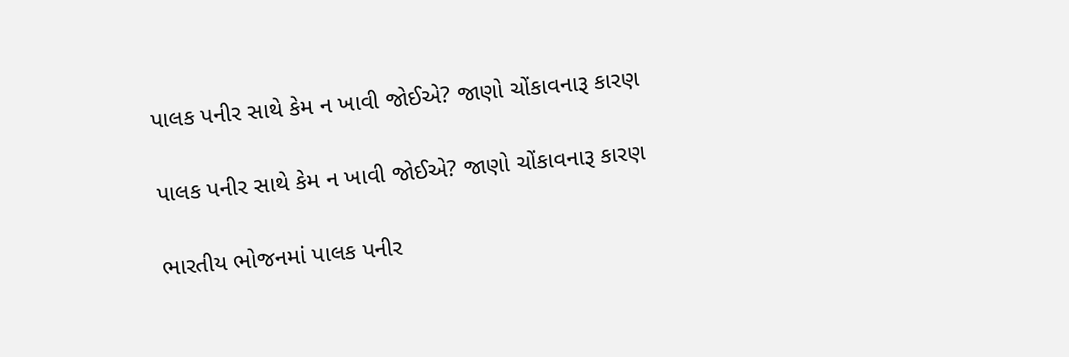પાલક પનીર સાથે કેમ ન ખાવી જોઈએ? જાણો ચોંકાવનારૂ કારણ

પાલક પનીર સાથે કેમ ન ખાવી જોઈએ? જાણો ચોંકાવનારૂ કારણ

ભારતીય ભોજનમાં પાલક પનીર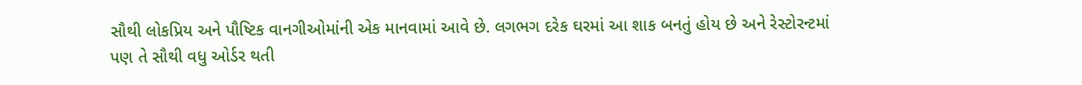સૌથી લોકપ્રિય અને પૌષ્ટિક વાનગીઓમાંની એક માનવામાં આવે છે. લગભગ દરેક ઘરમાં આ શાક બનતું હોય છે અને રેસ્ટોરન્ટમાં પણ તે સૌથી વધુ ઓર્ડર થતી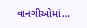વાનગીઓમાં…